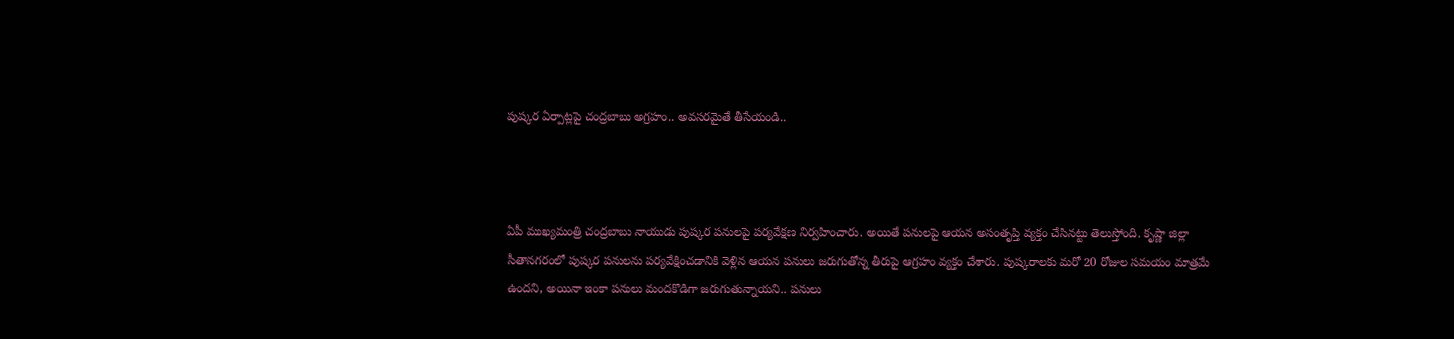పుష్కర ఏర్పాట్లపై చంద్రబాబు అగ్రహం.. అవసరమైతే తీసేయండి..



ఏపీ ముఖ్యమంత్రి చంద్రబాబు నాయుడు పుష్కర పనులపై పర్యవేక్షణ నిర్వహించారు. అయితే పనులపై ఆయన అసంతృప్తి వ్యక్తం చేసినట్టు తెలుస్తోంది. కృష్ణా జిల్లా సీతానగరంలో పుష్కర పనులను పర్యవేక్షించడానికి వెళ్లిన ఆయన ప‌నులు జ‌రుగుతోన్న తీరుపై ఆగ్రహం వ్యక్తం చేశారు. పుష్క‌రాల‌కు మ‌రో 20 రోజుల స‌మ‌యం మాత్ర‌మే ఉంద‌ని, అయినా ఇంకా ప‌నులు మంద‌కొడిగా జ‌రుగుతున్నాయ‌ని.. పనులు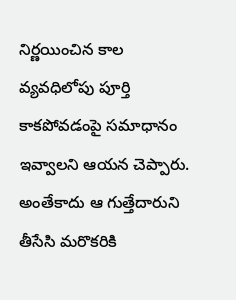నిర్ణయించిన కాల వ్యవధిలోపు పూర్తి కాకపోవడంపై స‌మాధానం ఇవ్వాల‌ని ఆయ‌న చెప్పారు. అంతేకాదు ఆ గుత్తేదారుని తీసేసి మరొకరికి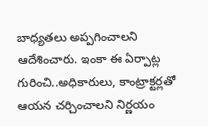బాధ్యతలు అప్పగించాలని ఆదేశించారు. ఇంకా ఈ ఏర్పాట్ల గురించి..అధికారులు, కాంట్రాక్ట‌ర్ల‌తో ఆయ‌న చ‌ర్చించాల‌ని నిర్ణ‌యం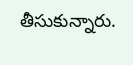తీసుకున్నారు.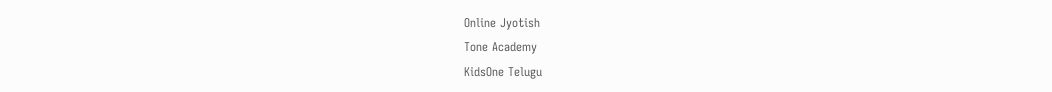Online Jyotish
Tone Academy
KidsOne Telugu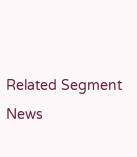Related Segment News